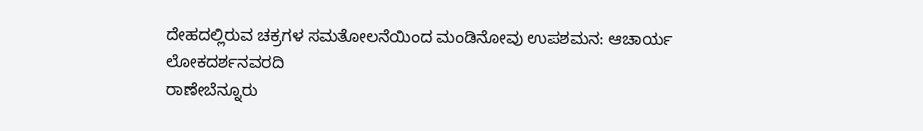ದೇಹದಲ್ಲಿರುವ ಚಕ್ರಗಳ ಸಮತೋಲನೆಯಿಂದ ಮಂಡಿನೋವು ಉಪಶಮನ: ಆಚಾರ್ಯ
ಲೋಕದರ್ಶನವರದಿ
ರಾಣೇಬೆನ್ನೂರು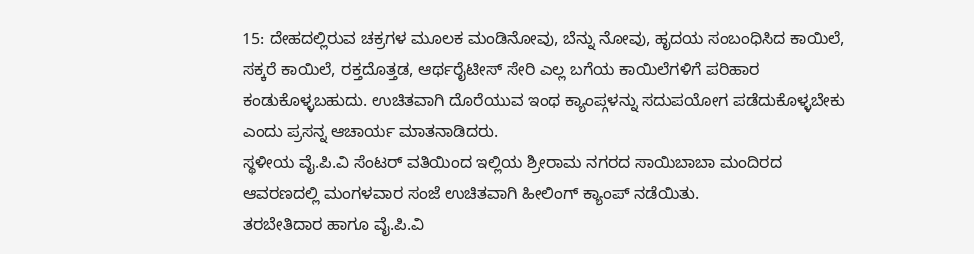15: ದೇಹದಲ್ಲಿರುವ ಚಕ್ರಗಳ ಮೂಲಕ ಮಂಡಿನೋವು, ಬೆನ್ನು ನೋವು, ಹೃದಯ ಸಂಬಂಧಿಸಿದ ಕಾಯಿಲೆ, ಸಕ್ಕರೆ ಕಾಯಿಲೆ, ರಕ್ತದೊತ್ತಡ, ಆರ್ಥರೈಟೀಸ್ ಸೇರಿ ಎಲ್ಲ ಬಗೆಯ ಕಾಯಿಲೆಗಳಿಗೆ ಪರಿಹಾರ ಕಂಡುಕೊಳ್ಳಬಹುದು. ಉಚಿತವಾಗಿ ದೊರೆಯುವ ಇಂಥ ಕ್ಯಾಂಪ್ಗಳನ್ನು ಸದುಪಯೋಗ ಪಡೆದುಕೊಳ್ಳಬೇಕು ಎಂದು ಪ್ರಸನ್ನ ಆಚಾರ್ಯ ಮಾತನಾಡಿದರು.
ಸ್ಥಳೀಯ ವೈ.ಪಿ.ವಿ ಸೆಂಟರ್ ವತಿಯಿಂದ ಇಲ್ಲಿಯ ಶ್ರೀರಾಮ ನಗರದ ಸಾಯಿಬಾಬಾ ಮಂದಿರದ ಆವರಣದಲ್ಲಿ ಮಂಗಳವಾರ ಸಂಜೆ ಉಚಿತವಾಗಿ ಹೀಲಿಂಗ್ ಕ್ಯಾಂಪ್ ನಡೆಯಿತು.
ತರಬೇತಿದಾರ ಹಾಗೂ ವೈ.ಪಿ.ವಿ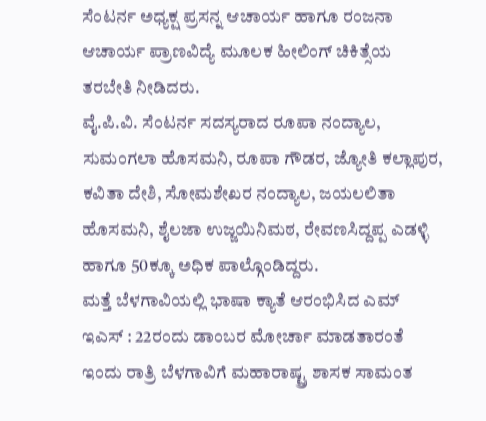ಸೆಂಟರ್ನ ಅಧ್ಯಕ್ಷ ಪ್ರಸನ್ನ ಆಚಾರ್ಯ ಹಾಗೂ ರಂಜನಾ ಆಚಾರ್ಯ ಪ್ರಾಣವಿದ್ಯೆ ಮೂಲಕ ಹೀಲಿಂಗ್ ಚಿಕಿತ್ಸೆಯ ತರಬೇತಿ ನೀಡಿದರು.
ವೈ.ಪಿ.ವಿ. ಸೆಂಟರ್ನ ಸದಸ್ಯರಾದ ರೂಪಾ ನಂದ್ಯಾಲ, ಸುಮಂಗಲಾ ಹೊಸಮನಿ, ರೂಪಾ ಗೌಡರ, ಜ್ಯೋತಿ ಕಲ್ಲಾಪುರ, ಕವಿತಾ ದೇಶಿ, ಸೋಮಶೇಖರ ನಂದ್ಯಾಲ, ಜಯಲಲಿತಾ ಹೊಸಮನಿ, ಶೈಲಜಾ ಉಜ್ಜಯಿನಿಮಠ, ರೇವಣಸಿದ್ದಪ್ಪ ಎಡಳ್ಳಿ ಹಾಗೂ 50ಕ್ಕೂ ಅಧಿಕ ಪಾಲ್ಗೊಂಡಿದ್ದರು.
ಮತ್ತೆ ಬೆಳಗಾವಿಯಲ್ಲಿ ಭಾಷಾ ಕ್ಯಾತೆ ಆರಂಭಿಸಿದ ಎಮ್ ಇಎಸ್ : 22ರಂದು ಡಾಂಬರ ಮೋರ್ಚಾ ಮಾಡತಾರಂತೆ
ಇಂದು ರಾತ್ರಿ ಬೆಳಗಾವಿಗೆ ಮಹಾರಾಷ್ಟ್ರ ಶಾಸಕ ಸಾಮಂತ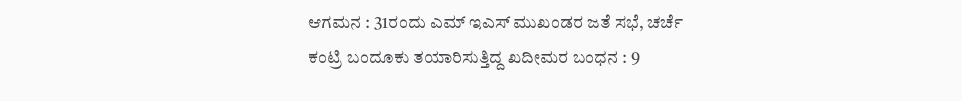ಆಗಮನ : 31ರಂದು ಎಮ್ ಇಎಸ್ ಮುಖಂಡರ ಜತೆ ಸಭೆ, ಚರ್ಚೆ
ಕಂಟ್ರಿ ಬಂದೂಕು ತಯಾರಿಸುತ್ತಿದ್ದ ಖದೀಮರ ಬಂಧನ : 9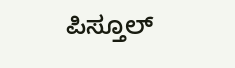ಪಿಸ್ತೂಲ್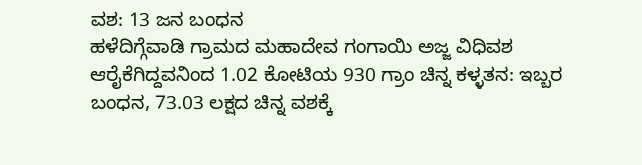ವಶ: 13 ಜನ ಬಂಧನ
ಹಳೆದಿಗ್ಗೆವಾಡಿ ಗ್ರಾಮದ ಮಹಾದೇವ ಗಂಗಾಯಿ ಅಜ್ಜ ವಿಧಿವಶ
ಆರೈಕೆಗಿದ್ದವನಿಂದ 1.02 ಕೋಟಿಯ 930 ಗ್ರಾಂ ಚಿನ್ನ ಕಳ್ಳತನ: ಇಬ್ಬರ ಬಂಧನ, 73.03 ಲಕ್ಷದ ಚಿನ್ನ ವಶಕ್ಕೆ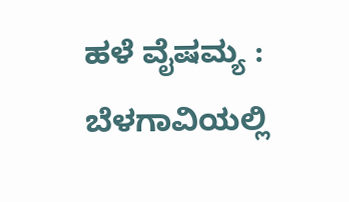ಹಳೆ ವೈಷಮ್ಯ : ಬೆಳಗಾವಿಯಲ್ಲಿ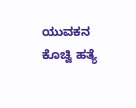ಯುವಕನ ಕೊಚ್ವಿ ಹತ್ಯೆ